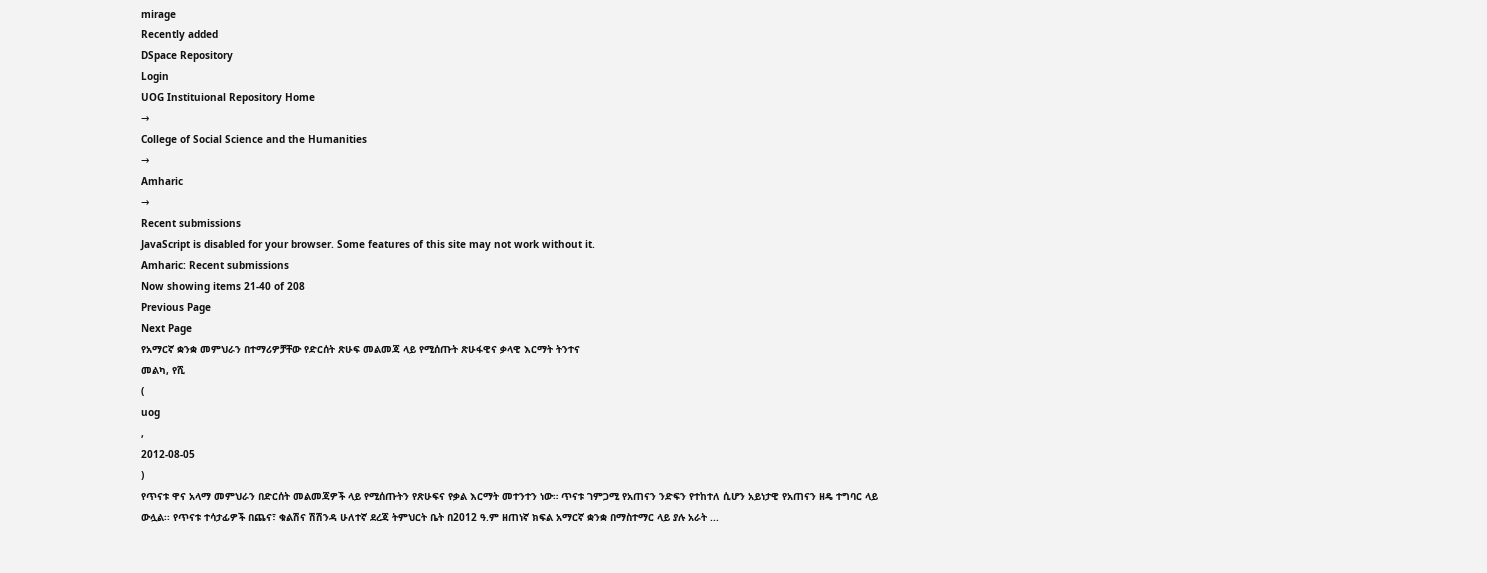mirage
Recently added
DSpace Repository
Login
UOG Instituional Repository Home
→
College of Social Science and the Humanities
→
Amharic
→
Recent submissions
JavaScript is disabled for your browser. Some features of this site may not work without it.
Amharic: Recent submissions
Now showing items 21-40 of 208
Previous Page
Next Page
የአማርኛ ቋንቋ መምህራን በተማሪዎቻቸው የድርሰት ጽሁፍ መልመጃ ላይ የሚሰጡት ጽሁፋዊና ቃላዊ እርማት ትንተና
መልካ, የሺ
(
uog
,
2012-08-05
)
የጥናቱ ዋና አላማ መምህራን በድርሰት መልመጃዎች ላይ የሚሰጡትን የጽሁፍና የቃል እርማት መተንተን ነው። ጥናቱ ገምጋሚ የአጠናን ንድፍን የተከተለ ሲሆን አይነታዊ የአጠናን ዘዴ ተግባር ላይ ውሏል፡፡ የጥናቱ ተሳታፊዎች በጨና፣ ቁልሽና ሽሽንዳ ሁለተኛ ደረጃ ትምህርት ቤት በ2012 ዓ.ም ዘጠነኛ ክፍል አማርኛ ቋንቋ በማስተማር ላይ ያሉ አራት ...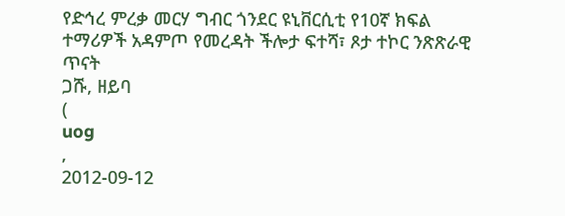የድኅረ ምረቃ መርሃ ግብር ጎንደር ዩኒቨርሲቲ የ10ኛ ክፍል ተማሪዎች አዳምጦ የመረዳት ችሎታ ፍተሻ፣ ጾታ ተኮር ንጽጽራዊ ጥናት
ጋሹ, ዘይባ
(
uog
,
2012-09-12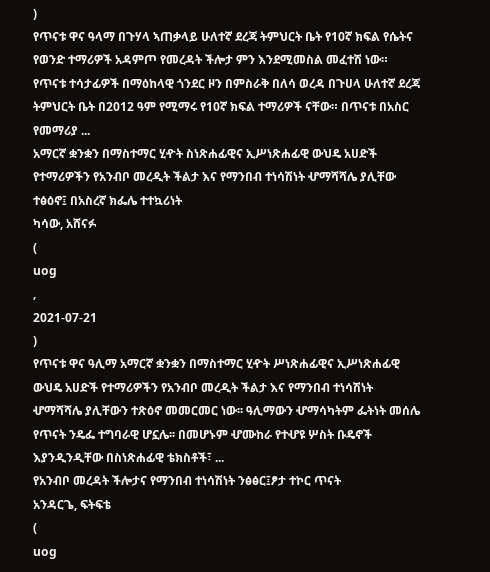)
የጥናቱ ዋና ዓላማ በጉሃላ ኣጠቃላይ ሁለተኛ ደረጃ ትምህርት ቤት የ10ኛ ክፍል የሴትና የወንድ ተማሪዎች አዳምጦ የመረዳት ችሎታ ምን እንደሚመስል መፈተሽ ነው። የጥናቱ ተሳታፊዎች በማዕከላዊ ጎንደር ዞን በምስራቅ በለሳ ወረዳ በጉሀላ ሁለተኛ ደረጃ ትምህርት ቤት በ2012 ዓም የሚማሩ የ10ኛ ክፍል ተማሪዎች ናቸው። በጥናቱ በአስር የመማሪያ ...
አማርኛ ቋንቋን በማስተማር ሂዯት ስነጽሐፊዊና ኢሥነጽሐፊዊ ውህዴ አሀድች የተማሪዎችን የአንብቦ መረዲት ችልታ እና የማንበብ ተነሳሽነት ሇማሻሻሌ ያሊቸው ተፅዕኖ፤ በአስረኛ ክፌሌ ተተኳሪነት
ካሳው, አሸናፉ
(
uog
,
2021-07-21
)
የጥናቱ ዋና ዓሊማ አማርኛ ቋንቋን በማስተማር ሂዯት ሥነጽሐፊዊና ኢሥነጽሐፊዊ ውህዴ አሀድች የተማሪዎችን የአንብቦ መረዲት ችልታ እና የማንበብ ተነሳሽነት ሇማሻሻሌ ያሊቸውን ተጽዕኖ መመርመር ነው፡፡ ዓሊማውን ሇማሳካትም ፌትነት መሰሌ የጥናት ንዴፌ ተግባራዊ ሆኗሌ፡፡ በመሆኑም ሇሙከራ የተሇዩ ሦስት ቡዴኖች እያንዲንዲቸው በስነጽሐፊዊ ቴክስቶች፣ ...
የአንብቦ መረዳት ችሎታና የማንበብ ተነሳሽነት ንፅፅር፤ፆታ ተኮር ጥናት
አንዳርጌ, ፍትፍቴ
(
uog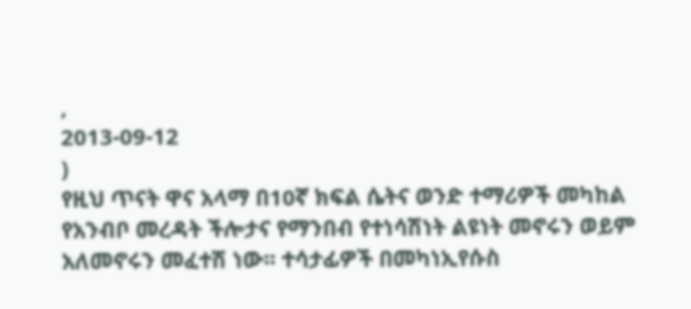,
2013-09-12
)
የዚህ ጥናት ዋና አላማ በ10ኛ ክፍል ሴትና ወንድ ተማሪዎች መካከል የአንብቦ መረዳት ችሎታና የማንበብ የተነሳሽነት ልዩነት መኖሩን ወይም አለመኖሩን መፈተሽ ነው፡፡ ተሳታፊዎች በመካነኢየሱስ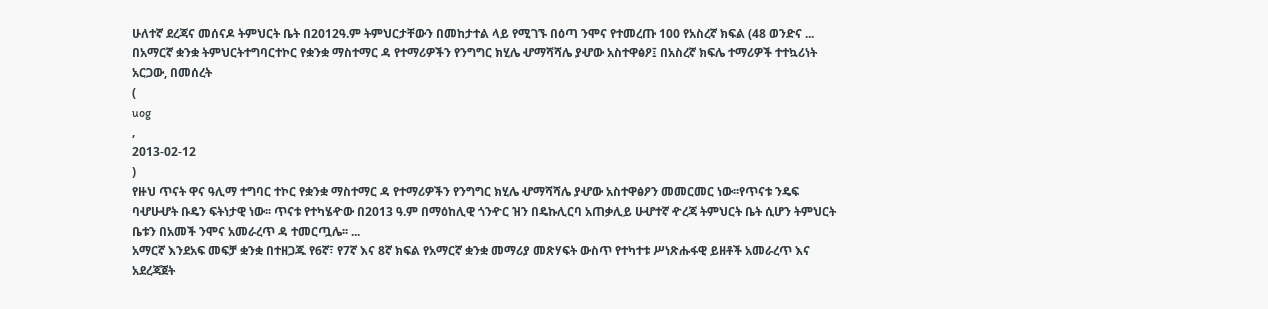ሁለተኛ ደረጃና መሰናዶ ትምህርት ቤት በ2012ዓ.ም ትምህርታቸውን በመከታተል ላይ የሚገኙ በዕጣ ንሞና የተመረጡ 100 የአስረኛ ክፍል (48 ወንድና ...
በአማርኛ ቋንቋ ትምህርትተግባርተኮር የቋንቋ ማስተማር ዳ የተማሪዎችን የንግግር ክሂሌ ሇማሻሻሌ ያሇው አስተዋፅዖ፤ በአስረኛ ክፍሌ ተማሪዎች ተተኳሪነት
አርጋው, በመሰረት
(
uog
,
2013-02-12
)
የዙህ ጥናት ዋና ዓሊማ ተግባር ተኮር የቋንቋ ማስተማር ዳ የተማሪዎችን የንግግር ክሂሌ ሇማሻሻሌ ያሇው አስተዋፅዖን መመርመር ነው፡፡የጥናቱ ንዴፍ ባሇሁሇት ቡዴን ፍትነታዊ ነው፡፡ ጥናቱ የተካሄዯው በ2013 ዓ.ም በማዕከሊዊ ጎንዯር ዝን በዴኩሊርባ አጠቃሊይ ሁሇተኛ ዯረጃ ትምህርት ቤት ሲሆን ትምህርት ቤቱን በአመች ንሞና አመራረጥ ዳ ተመርጧሌ፡፡ ...
አማርኛ እንደአፍ መፍቻ ቋንቋ በተዘጋጁ የ6ኛ፣ የ7ኛ እና 8ኛ ክፍል የአማርኛ ቋንቋ መማሪያ መጽሃፍት ውስጥ የተካተቱ ሥነጽሑፋዊ ይዘቶች አመራረጥ እና አደረጃጀት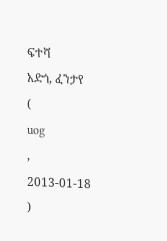ፍተሻ
አድጎ, ፈንታየ
(
uog
,
2013-01-18
)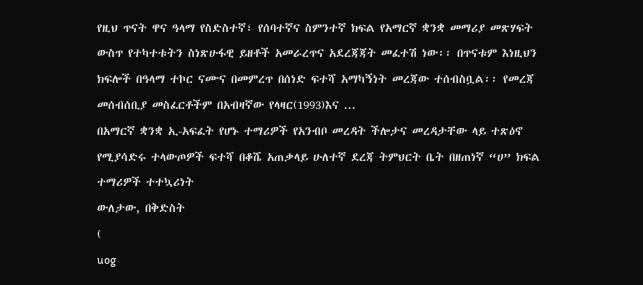የዚህ ጥናት ዋና ዓላማ የስድስተኛ፣ የሰባተኛና ስምንተኛ ክፍል የአማርኛ ቋንቋ መማሪያ መጽሃፍት ውስጥ የተካተቱትን ስነጽሁፋዊ ይዘቶች አመራረጥና አደረጃጃት መፈተሽ ነው፡፡ በጥናቱም እነዚህን ክፍሎች በዓላማ ተኮር ናሙና በመምረጥ በሰነድ ፍተሻ አማካኝነት መረጃው ተሰብስቧል፡፡ የመረጃ መሰብሰቢያ መስፈርቶችም በአብዛኛው የላዛር(1993)እና ...
በአማርኛ ቋንቋ ኢ-አፍፈት የሆኑ ተማሪዎች የአንብቦ መረዳት ችሎታና መረዳታቸው ላይ ተጽዕኖ የሚያሳድሩ ተላውጦዎች ፍተሻ በቆሼ አጠቃላይ ሁለተኛ ደረጃ ትምህርት ቤት በዘጠነኛ “ሀ” ክፍል ተማሪዎች ተተኳሪነት
ውለታው, በቅድስት
(
uog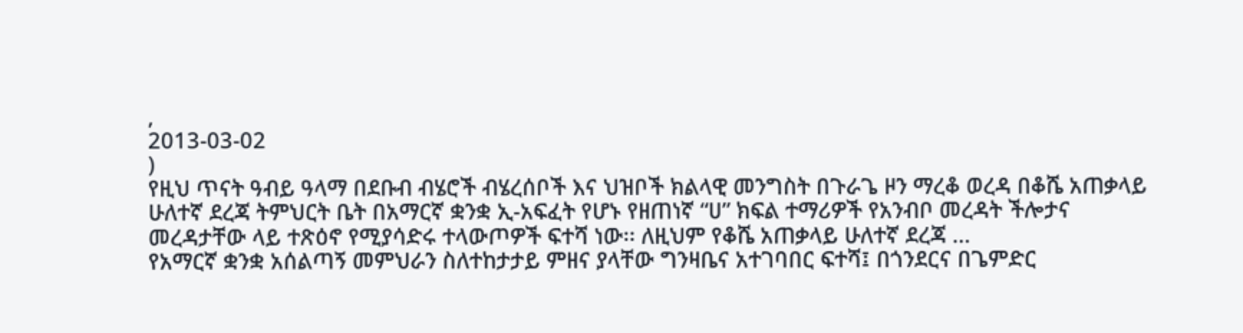,
2013-03-02
)
የዚህ ጥናት ዓብይ ዓላማ በደቡብ ብሄሮች ብሄረሰቦች እና ህዝቦች ክልላዊ መንግስት በጉራጌ ዞን ማረቆ ወረዳ በቆሼ አጠቃላይ ሁለተኛ ደረጃ ትምህርት ቤት በአማርኛ ቋንቋ ኢ-አፍፈት የሆኑ የዘጠነኛ “ሀ” ክፍል ተማሪዎች የአንብቦ መረዳት ችሎታና መረዳታቸው ላይ ተጽዕኖ የሚያሳድሩ ተላውጦዎች ፍተሻ ነው፡፡ ለዚህም የቆሼ አጠቃላይ ሁለተኛ ደረጃ ...
የአማርኛ ቋንቋ አሰልጣኝ መምህራን ስለተከታታይ ምዘና ያላቸው ግንዛቤና አተገባበር ፍተሻ፤ በጎንደርና በጌምድር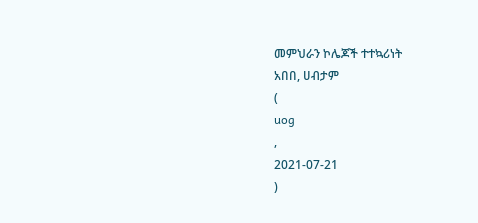መምህራን ኮሌጆች ተተኳሪነት
አበበ, ሀብታም
(
uog
,
2021-07-21
)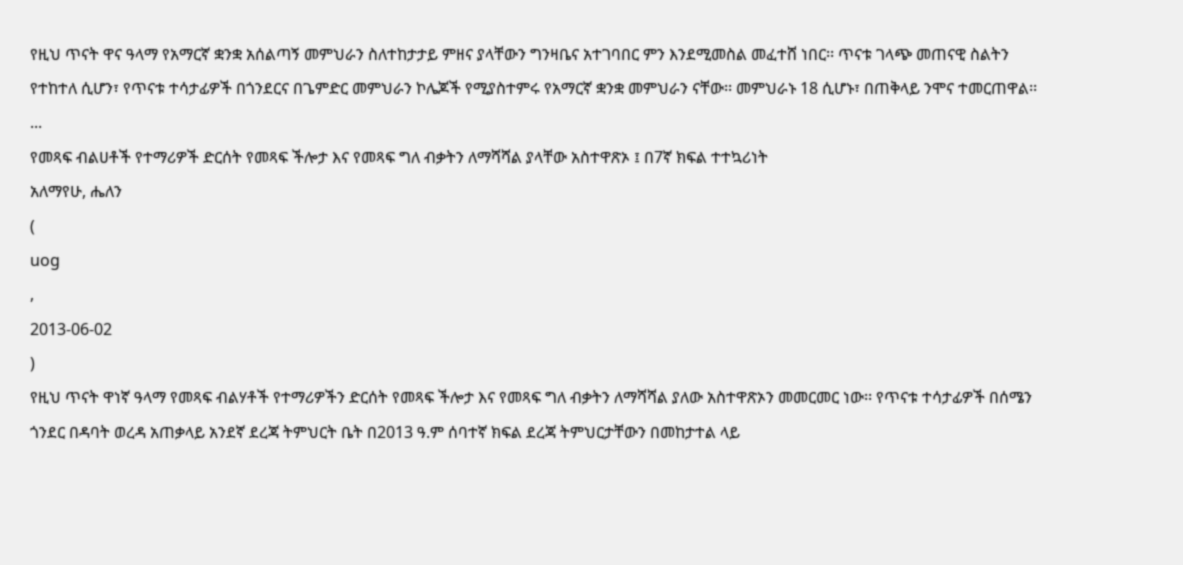የዚህ ጥናት ዋና ዓላማ የአማርኛ ቋንቋ አሰልጣኝ መምህራን ስለተከታታይ ምዘና ያላቸውን ግንዛቤና አተገባበር ምን እንደሚመስል መፈተሸ ነበር፡፡ ጥናቱ ገላጭ መጠናዊ ስልትን የተከተለ ሲሆን፣ የጥናቱ ተሳታፊዎች በጎንደርና በጌምድር መምህራን ኮሌጆች የሚያስተምሩ የአማርኛ ቋንቋ መምህራን ናቸው፡፡ መምህራኑ 18 ሲሆኑ፣ በጠቅላይ ንሞና ተመርጠዋል፡፡ ...
የመጻፍ ብልሀቶች የተማሪዎች ድርሰት የመጻፍ ችሎታ እና የመጻፍ ግለ ብቃትን ለማሻሻል ያላቸው አስተዋጽኦ ፤ በ7ኛ ክፍል ተተኳሪነት
አለማየሁ, ሔለን
(
uog
,
2013-06-02
)
የዚህ ጥናት ዋነኛ ዓላማ የመጻፍ ብልሃቶች የተማሪዎችን ድርሰት የመጻፍ ችሎታ እና የመጻፍ ግለ ብቃትን ለማሻሻል ያለው አስተዋጽኦን መመርመር ነው፡፡ የጥናቱ ተሳታፊዎች በሰሜን ጎንደር በዳባት ወረዳ አጠቃላይ አንደኛ ደረጃ ትምህርት ቤት በ2013 ዓ.ም ሰባተኛ ክፍል ደረጃ ትምህርታቸውን በመከታተል ላይ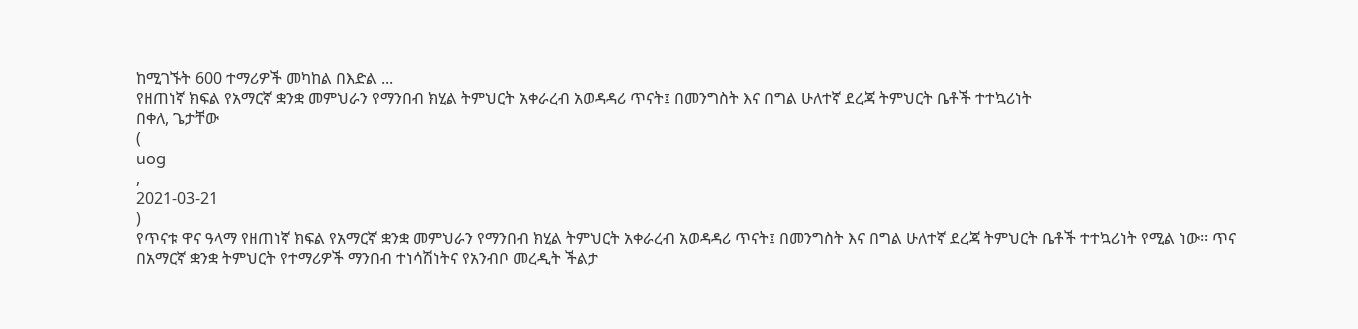ከሚገኙት 600 ተማሪዎች መካከል በእድል ...
የዘጠነኛ ክፍል የአማርኛ ቋንቋ መምህራን የማንበብ ክሂል ትምህርት አቀራረብ አወዳዳሪ ጥናት፤ በመንግስት እና በግል ሁለተኛ ደረጃ ትምህርት ቤቶች ተተኳሪነት
በቀለ, ጌታቸው
(
uog
,
2021-03-21
)
የጥናቱ ዋና ዓላማ የዘጠነኛ ክፍል የአማርኛ ቋንቋ መምህራን የማንበብ ክሂል ትምህርት አቀራረብ አወዳዳሪ ጥናት፤ በመንግስት እና በግል ሁለተኛ ደረጃ ትምህርት ቤቶች ተተኳሪነት የሚል ነው፡፡ ጥና
በአማርኛ ቋንቋ ትምህርት የተማሪዎች ማንበብ ተነሳሽነትና የአንብቦ መረዲት ችልታ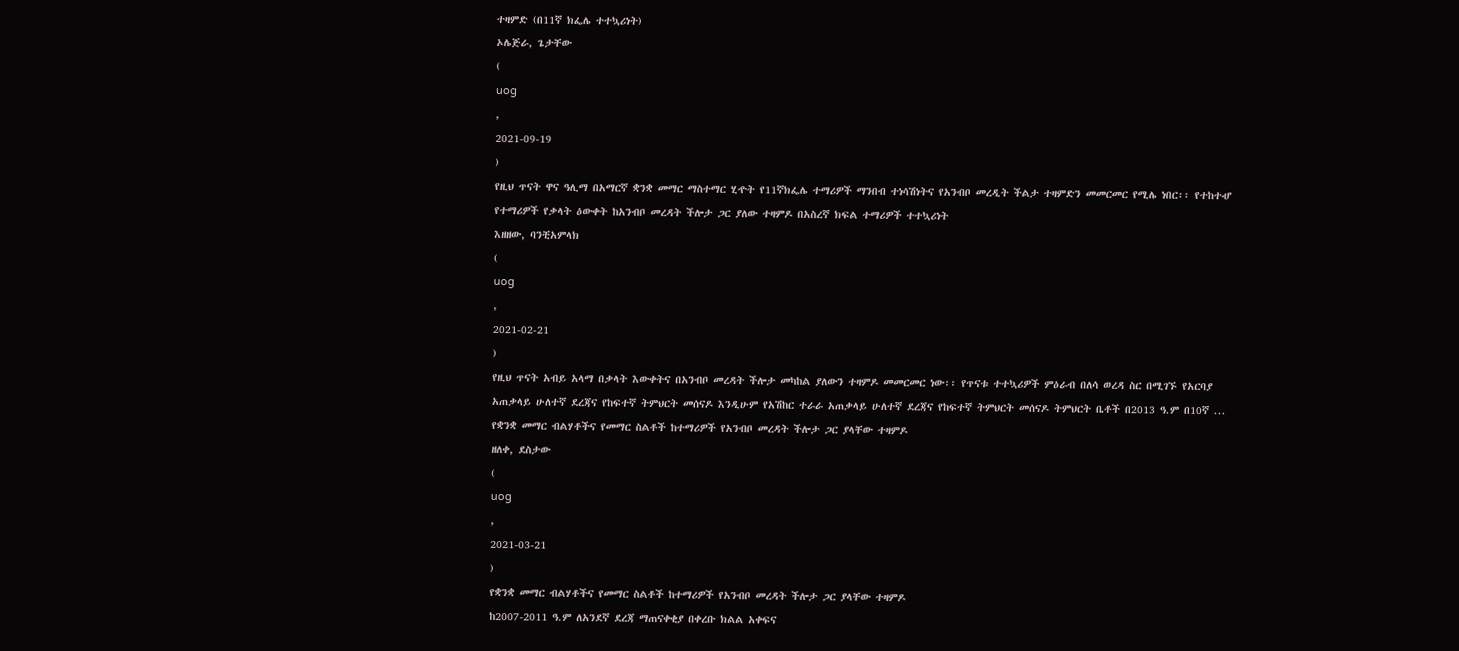ተዛምድ (በ11ኛ ክፌሌ ተተኳሪነት)
ኦሌጅራ, ጌታቸው
(
uog
,
2021-09-19
)
የዚህ ጥናት ዋና ዓሊማ በአማርኛ ቋንቋ መማር ማስተማር ሂዯት የ11ኛክፌሌ ተማሪዎች ማንበብ ተነሳሽነትና የአንብቦ መረዲት ችልታ ተዛምድን መመርመር የሚሌ ነበር፡፡ የተከተሇ
የተማሪዎች የቃላት ዕውቀት ከአንብቦ መረዳት ችሎታ ጋር ያለው ተዛምዶ በአስረኛ ክፍል ተማሪዎች ተተኳሪነት
እዘዘው, ባንቺአምላክ
(
uog
,
2021-02-21
)
የዚህ ጥናት አብይ አላማ በቃላት እውቀትና በአንብቦ መረዳት ችሎታ መካከል ያለውን ተዛምዶ መመርመር ነው፡፡ የጥናቱ ተተኳሪዎች ምዕራብ በለሳ ወረዳ ስር በሚገኙ የአርባያ አጠቃላይ ሁለተኛ ደረጃና የከፍተኛ ትምህርት መሰናዶ እንዲሁም የአሽከር ተራራ አጠቃላይ ሁለተኛ ደረጃና የከፍተኛ ትምህርት መሰናዶ ትምህርት ቤቶች በ2013 ዓ.ም በ10ኛ ...
የቋንቋ መማር ብልሃቶችና የመማር ስልቶች ከተማሪዎች የአንብቦ መረዳት ችሎታ ጋር ያላቸው ተዛምዶ
ዘለቀ, ደስታው
(
uog
,
2021-03-21
)
የቋንቋ መማር ብልሃቶችና የመማር ስልቶች ከተማሪዎች የአንብቦ መረዳት ችሎታ ጋር ያላቸው ተዛምዶ
ከ2007-2011 ዓ.ም ለአንደኛ ደረጃ ማጠናቀቂያ በቀረቡ ክልል አቀፍና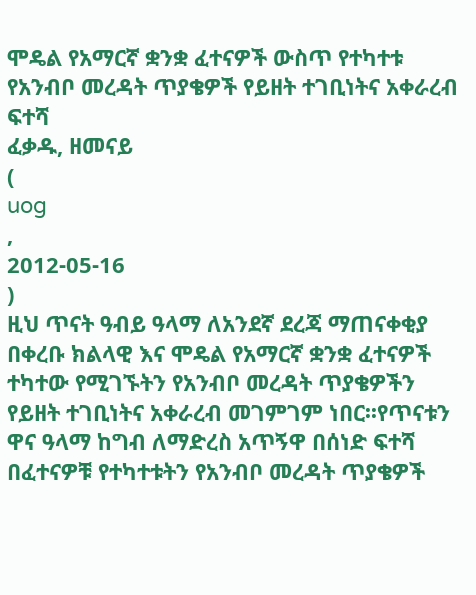ሞዴል የአማርኛ ቋንቋ ፈተናዎች ውስጥ የተካተቱ የአንብቦ መረዳት ጥያቄዎች የይዘት ተገቢነትና አቀራረብ ፍተሻ
ፈቃዱ, ዘመናይ
(
uog
,
2012-05-16
)
ዚህ ጥናት ዓብይ ዓላማ ለአንደኛ ደረጃ ማጠናቀቂያ በቀረቡ ክልላዊ እና ሞዴል የአማርኛ ቋንቋ ፈተናዎች ተካተው የሚገኙትን የአንብቦ መረዳት ጥያቄዎችን የይዘት ተገቢነትና አቀራረብ መገምገም ነበር፡፡የጥናቱን ዋና ዓላማ ከግብ ለማድረስ አጥኝዋ በሰነድ ፍተሻ በፈተናዎቹ የተካተቱትን የአንብቦ መረዳት ጥያቄዎች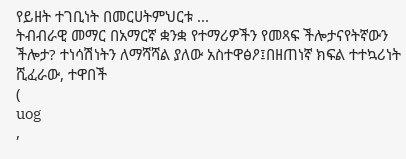የይዘት ተገቢነት በመርሀትምህርቱ ...
ትብብራዊ መማር በአማርኛ ቋንቋ የተማሪዎችን የመጻፍ ችሎታናየትኛውን ችሎታ? ተነሳሽነትን ለማሻሻል ያለው አስተዋፅዖ፤በዘጠነኛ ክፍል ተተኳሪነት
ሺፈራው, ተዋበች
(
uog
,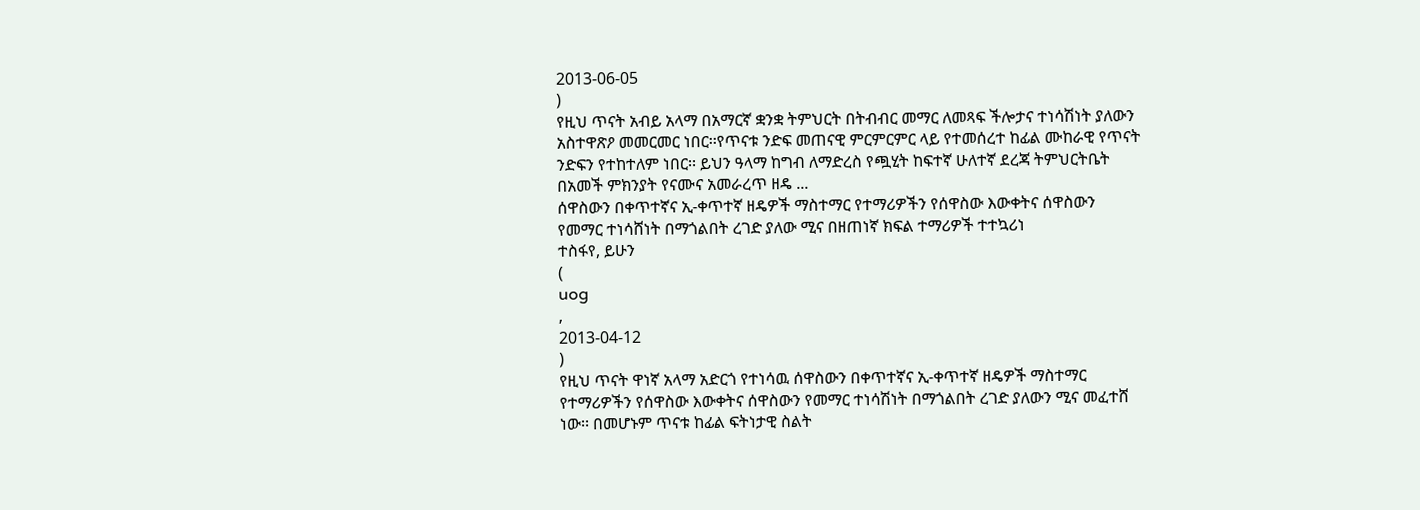2013-06-05
)
የዚህ ጥናት አብይ አላማ በአማርኛ ቋንቋ ትምህርት በትብብር መማር ለመጻፍ ችሎታና ተነሳሽነት ያለውን አስተዋጽዖ መመርመር ነበር፡፡የጥናቱ ንድፍ መጠናዊ ምርምርምር ላይ የተመሰረተ ከፊል ሙከራዊ የጥናት ንድፍን የተከተለም ነበር፡፡ ይህን ዓላማ ከግብ ለማድረስ የጯሂት ከፍተኛ ሁለተኛ ደረጃ ትምህርትቤት በአመች ምክንያት የናሙና አመራረጥ ዘዴ ...
ሰዋስውን በቀጥተኛና ኢ-ቀጥተኛ ዘዴዎች ማስተማር የተማሪዎችን የሰዋስው እውቀትና ሰዋስውን የመማር ተነሳሸነት በማጎልበት ረገድ ያለው ሚና በዘጠነኛ ክፍል ተማሪዎች ተተኳሪነ
ተስፋየ, ይሁን
(
uog
,
2013-04-12
)
የዚህ ጥናት ዋነኛ አላማ አድርጎ የተነሳዉ ሰዋስውን በቀጥተኛና ኢ-ቀጥተኛ ዘዴዎች ማስተማር የተማሪዎችን የሰዋስው እውቀትና ሰዋስውን የመማር ተነሳሽነት በማጎልበት ረገድ ያለውን ሚና መፈተሸ ነው፡፡ በመሆኑም ጥናቱ ከፊል ፍትነታዊ ስልት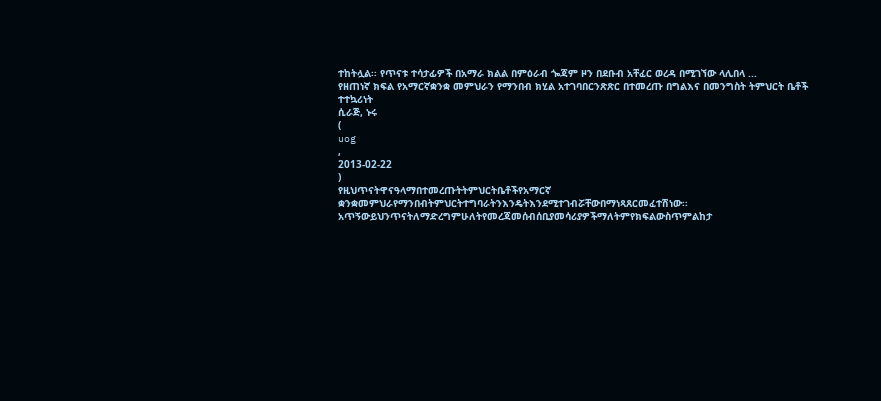ተከትሏል፡፡ የጥናቱ ተሳታፊዎች በአማራ ክልል በምዕራብ ጐጃም ዞን በደቡብ አቸፈር ወረዳ በሚገኘው ላሊበላ ...
የዘጠነኛ ክፍል የአማርኛቋንቋ መምህራን የማንበብ ክሂል አተገባበርንጽጽር በተመረጡ በግልእና በመንግስት ትምህርት ቤቶች ተተኳሪነት
ሲራጅ, ኑሩ
(
uog
,
2013-02-22
)
የዚህጥናትዋናዓላማበተመረጡትትምህርትቤቶችየአማርኛ ቋንቋመምህራየማንበብትምህርትተግባራትንእንዴትእንደሚተገብሯቸውበማነጻጸርመፈተሽነው፡፡ አጥኝውይህንጥናትለማድረግምሁለትየመረጃመሰብሰቢያመሳሪያዎችማለትምየክፍልውስጥምልከታ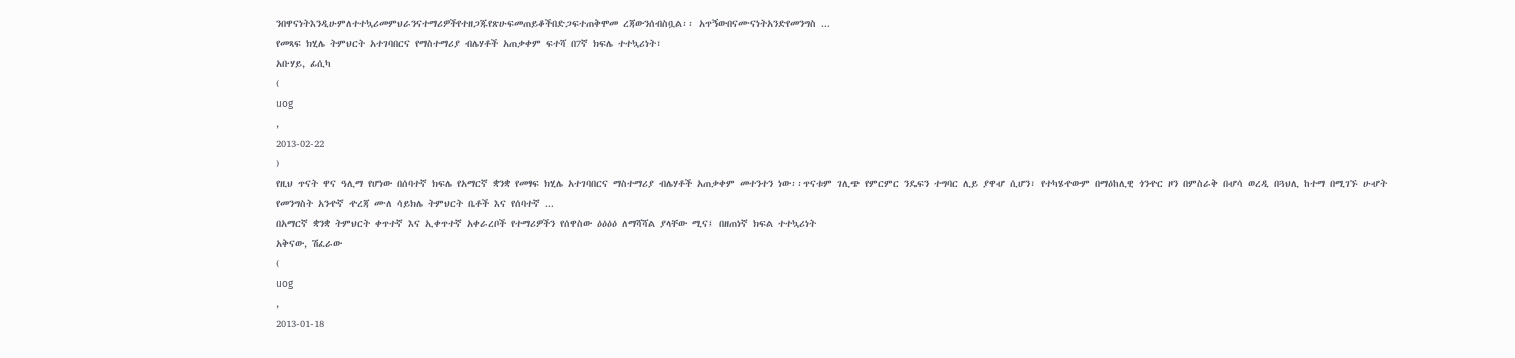ንበዋናነትእንዲሁምለተተኳሪመምህራንናተማሪዎችየተዘጋጁየጽሁፍመጠይቆችበድጋፍተጠቅሞመ ረጃውንሰብስቧል፡፡ አጥኝውበናሙናነትአንድየመንግስ ...
የመጻፍ ክሂሌ ትምህርት አተገባበርና የማስተማሪያ ብሌሃቶች አጠቃቀም ፍተሻ በ7ኛ ክፍሌ ተተኳሪነት፣
አቡሃይ, ፊሲካ
(
uog
,
2013-02-22
)
የዚህ ጥናት ዋና ዓሊማ የሆነው በሰባተኛ ክፍሌ የአማርኛ ቋንቋ የመፃፍ ክሂሌ አተገባበርና ማስተማሪያ ብሌሃቶች አጠቃቀም መተንተን ነው፡፡ጥናቱም ገሊጭ የምርምር ንዴፍን ተግባር ሊይ ያዋሇ ሲሆን፣ የተካሄዯውም በማዕከሊዊ ጎንዯር ዞን በምስራቅ በሇሳ ወረዲ በጓህሊ ከተማ በሚገኙ ሁሇት የመንግስት አንዯኛ ዯረጃ ሙለ ሳይክሌ ትምህርት ቤቶች እና የሰባተኛ ...
በአማርኛ ቋንቋ ትምህርት ቀጥተኛ እና ኢቀጥተኛ አቀራረቦች የተማሪዎችን የሰዋስው ዕዕዕዕ ለማሻሻል ያላቸው ሚና፤ በዘጠነኛ ክፍል ተተኳሪነት
አቅናው, ሽፈራው
(
uog
,
2013-01-18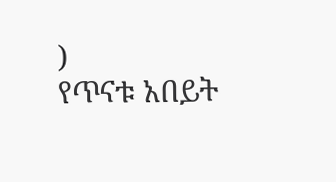)
የጥናቱ አበይት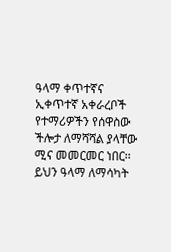ዓላማ ቀጥተኛና ኢቀጥተኛ አቀራረቦች የተማሪዎችን የሰዋስው ችሎታ ለማሻሻል ያላቸው ሚና መመርመር ነበር፡፡ ይህን ዓላማ ለማሳካት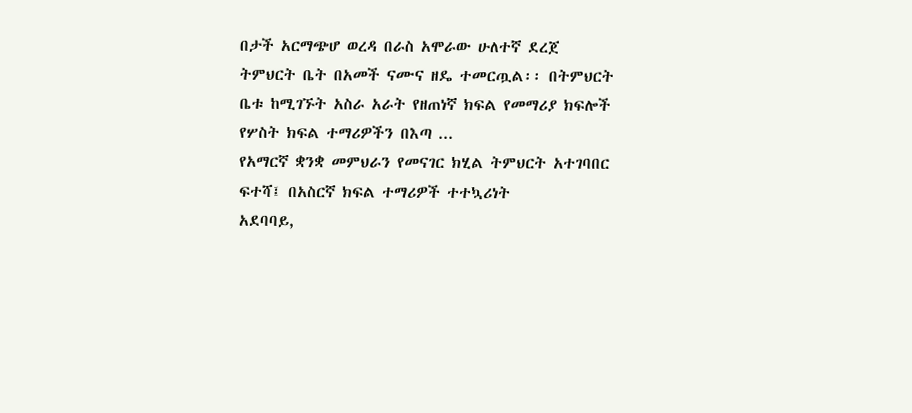በታች አርማጭሆ ወረዳ በራስ አሞራው ሁለተኛ ደረጀ ትምህርት ቤት በአመች ናሙና ዘዴ ተመርጧል፡፡ በትምህርት ቤቱ ከሚገኙት አስራ አራት የዘጠነኛ ክፍል የመማሪያ ክፍሎች የሦስት ክፍል ተማሪዎችን በእጣ ...
የአማርኛ ቋንቋ መምህራን የመናገር ክሂል ትምህርት አተገባበር ፍተሻ፤ በአስርኛ ክፍል ተማሪዎች ተተኳሪነት
አደባባይ,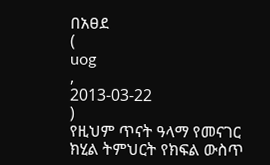በአፀደ
(
uog
,
2013-03-22
)
የዚህም ጥናት ዓላማ የመናገር ክሂል ትምህርት የክፍል ውስጥ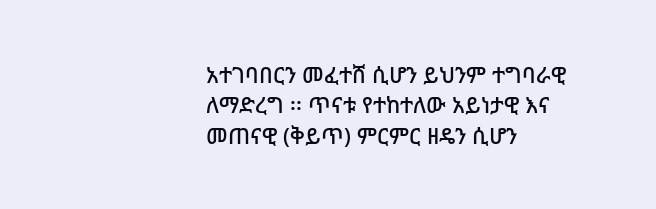አተገባበርን መፈተሸ ሲሆን ይህንም ተግባራዊ ለማድረግ ፡፡ ጥናቱ የተከተለው አይነታዊ እና መጠናዊ (ቅይጥ) ምርምር ዘዴን ሲሆን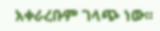አቀራረቡም ገላጭ ነው፡፡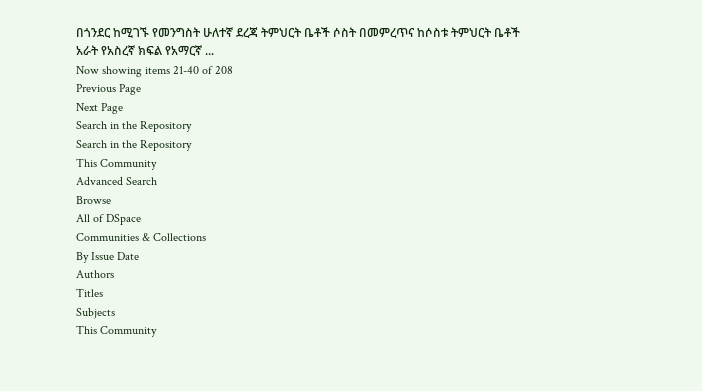በጎንደር ከሚገኙ የመንግስት ሁለተኛ ደረጃ ትምህርት ቤቶች ሶስት በመምረጥና ከሶስቱ ትምህርት ቤቶች አራት የአስረኛ ክፍል የአማርኛ ...
Now showing items 21-40 of 208
Previous Page
Next Page
Search in the Repository
Search in the Repository
This Community
Advanced Search
Browse
All of DSpace
Communities & Collections
By Issue Date
Authors
Titles
Subjects
This Community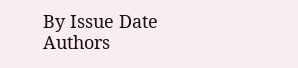By Issue Date
Authors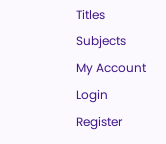Titles
Subjects
My Account
Login
Register